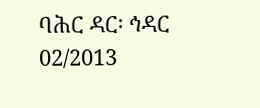ባሕር ዳር፡ ኅዳር 02/2013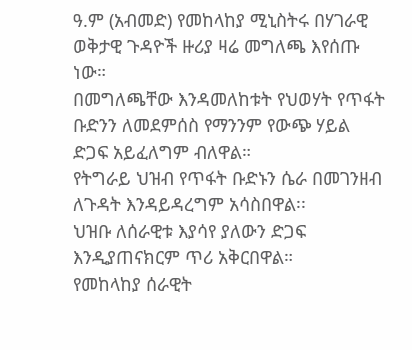ዓ.ም (አብመድ) የመከላከያ ሚኒስትሩ በሃገራዊ ወቅታዊ ጉዳዮች ዙሪያ ዛሬ መግለጫ እየሰጡ ነው።
በመግለጫቸው እንዳመለከቱት የህወሃት የጥፋት ቡድንን ለመደምሰስ የማንንም የውጭ ሃይል ድጋፍ አይፈለግም ብለዋል።
የትግራይ ህዝብ የጥፋት ቡድኑን ሴራ በመገንዘብ ለጉዳት እንዳይዳረግም አሳስበዋል፡፡
ህዝቡ ለሰራዊቱ እያሳየ ያለውን ድጋፍ እንዲያጠናክርም ጥሪ አቅርበዋል።
የመከላከያ ሰራዊት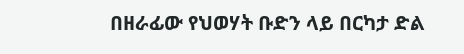በዘራፊው የህወሃት ቡድን ላይ በርካታ ድል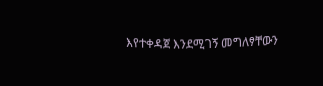እየተቀዳጀ እንደሚገኝ መግለፃቸውን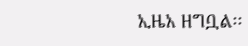ኢዜአ ዘግቧል፡፡